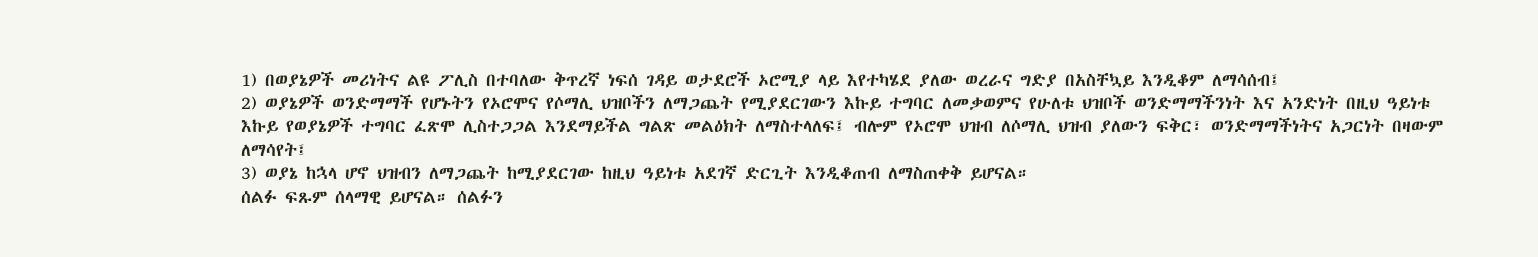1) በወያኔዎች መሪነትና ልዩ ፖሊስ በተባለው ቅጥረኛ ነፍሰ ገዳይ ወታደሮች ኦሮሚያ ላይ እየተካሄደ ያለው ወረራና ግድያ በአስቸኳይ እንዲቆም ለማሳሰብ፤
2) ወያኔዎች ወንድማማች የሆኑትን የኦሮሞና የሶማሊ ህዝቦችን ለማጋጨት የሚያደርገውን እኩይ ተግባር ለመቃወምና የሁለቱ ህዝቦች ወንድማማችንነት እና አንድነት በዚህ ዓይነቱ እኩይ የወያኔዎች ተግባር ፈጽሞ ሊስተጋጋል እንደማይችል ግልጽ መልዕክት ለማስተላለፍ፤ ብሎም የኦሮሞ ህዝብ ለሶማሊ ህዝብ ያለውን ፍቅር፣ ወንድማማችነትና አጋርነት በዛውም ለማሳየት፤
3) ወያኔ ከኋላ ሆኖ ህዝብን ለማጋጨት ከሚያደርገው ከዚህ ዓይነቱ አደገኛ ድርጊት እንዲቆጠብ ለማስጠቀቅ ይሆናል።
ሰልፉ ፍጹም ሰላማዊ ይሆናል። ሰልፉን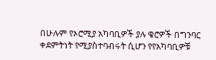በሁሉም የኦሮሚያ አካባቢዎች ያሉ ቄሮዎች በግንባር ቀደምትነት የሚያስተባብሩት ሲሆን የየአካባቢዎቹ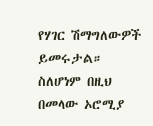የሃገር ሽማግለውዎች ይመሩታል።
ስለሆነም በዚህ በመላው ኦሮሚያ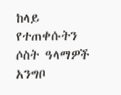ከላይ የተጠቀሱትን ሶስት ዓላማዎች አንግቦ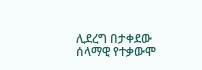ሊደረግ በታቀደው ሰላማዊ የተቃውሞ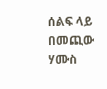ሰልፍ ላይ በመጪው ሃሙስ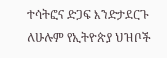ተሳትፎና ድጋፍ እንድታደርጉ ለሁሉም የኢትዮጵያ ህዝቦች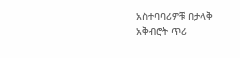አስተባባሪዎቹ በታላቅ አቅብሮት ጥሪ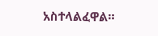አስተላልፈዋል።